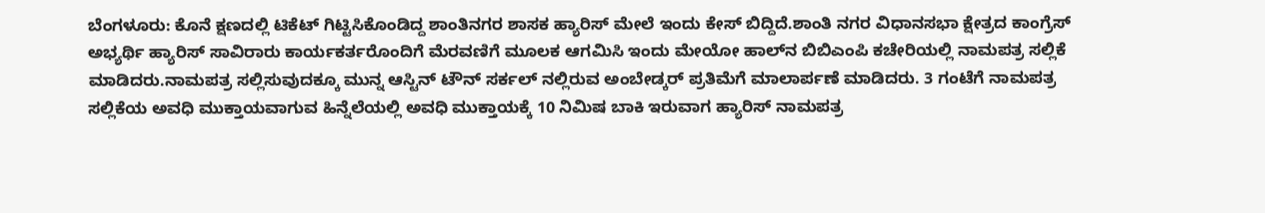ಬೆಂಗಳೂರು: ಕೊನೆ ಕ್ಷಣದಲ್ಲಿ ಟಿಕೆಟ್ ಗಿಟ್ಟಿಸಿಕೊಂಡಿದ್ದ ಶಾಂತಿನಗರ ಶಾಸಕ ಹ್ಯಾರಿಸ್ ಮೇಲೆ ಇಂದು ಕೇಸ್ ಬಿದ್ದಿದೆ.ಶಾಂತಿ ನಗರ ವಿಧಾನಸಭಾ ಕ್ಷೇತ್ರದ ಕಾಂಗ್ರೆಸ್ ಅಭ್ಯರ್ಥಿ ಹ್ಯಾರಿಸ್ ಸಾವಿರಾರು ಕಾರ್ಯಕರ್ತರೊಂದಿಗೆ ಮೆರವಣಿಗೆ ಮೂಲಕ ಆಗಮಿಸಿ ಇಂದು ಮೇಯೋ ಹಾಲ್‍ನ ಬಿಬಿಎಂಪಿ ಕಚೇರಿಯಲ್ಲಿ ನಾಮಪತ್ರ ಸಲ್ಲಿಕೆ ಮಾಡಿದರು.ನಾಮಪತ್ರ ಸಲ್ಲಿಸುವುದಕ್ಕೂ ಮುನ್ನ ಆಸ್ಟಿನ್ ಟೌನ್ ಸರ್ಕಲ್ ನಲ್ಲಿರುವ ಅಂಬೇಡ್ಕರ್ ಪ್ರತಿಮೆಗೆ ಮಾಲಾರ್ಪಣೆ ಮಾಡಿದರು. 3 ಗಂಟೆಗೆ ನಾಮಪತ್ರ ಸಲ್ಲಿಕೆಯ ಅವಧಿ ಮುಕ್ತಾಯವಾಗುವ ಹಿನ್ನೆಲೆಯಲ್ಲಿ ಅವಧಿ ಮುಕ್ತಾಯಕ್ಕೆ 10 ನಿಮಿಷ ಬಾಕಿ ಇರುವಾಗ ಹ್ಯಾರಿಸ್ ನಾಮಪತ್ರ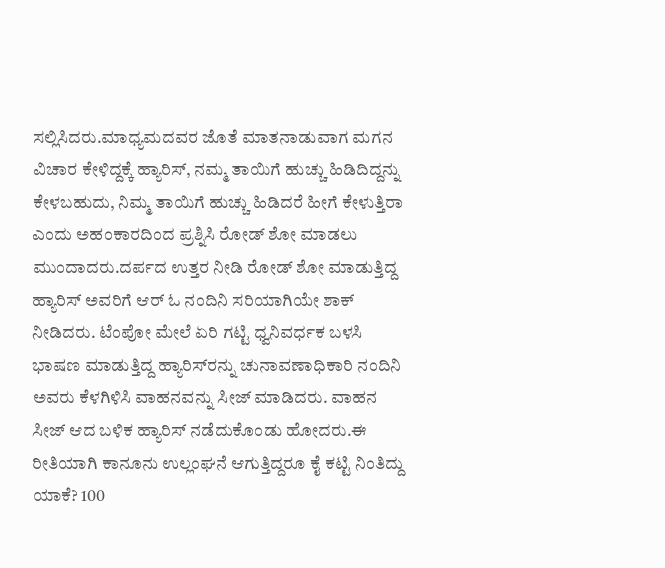ಸಲ್ಲಿಸಿದರು.ಮಾಧ್ಯಮದವರ ಜೊತೆ ಮಾತನಾಡುವಾಗ ಮಗನ ವಿಚಾರ ಕೇಳಿದ್ದಕ್ಕೆ ಹ್ಯಾರಿಸ್, ನಮ್ಮ ತಾಯಿಗೆ ಹುಚ್ಚು ಹಿಡಿದಿದ್ದನ್ನು ಕೇಳಬಹುದು, ನಿಮ್ಮ ತಾಯಿಗೆ ಹುಚ್ಚು ಹಿಡಿದರೆ ಹೀಗೆ ಕೇಳುತ್ತಿರಾ ಎಂದು ಅಹಂಕಾರದಿಂದ ಪ್ರಶ್ನಿಸಿ ರೋಡ್ ಶೋ ಮಾಡಲು ಮುಂದಾದರು.ದರ್ಪದ ಉತ್ತರ ನೀಡಿ ರೋಡ್ ಶೋ ಮಾಡುತ್ತಿದ್ದ ಹ್ಯಾರಿಸ್ ಅವರಿಗೆ ಆರ್ ಓ ನಂದಿನಿ ಸರಿಯಾಗಿಯೇ ಶಾಕ್ ನೀಡಿದರು. ಟೆಂಪೋ ಮೇಲೆ ಏರಿ ಗಟ್ಟಿ ಧ್ವನಿವರ್ಧಕ ಬಳಸಿ ಭಾಷಣ ಮಾಡುತ್ತಿದ್ದ ಹ್ಯಾರಿಸ್‍ರನ್ನು ಚುನಾವಣಾಧಿಕಾರಿ ನಂದಿನಿ ಅವರು ಕೆಳಗಿಳಿಸಿ ವಾಹನವನ್ನು ಸೀಜ್ ಮಾಡಿದರು. ವಾಹನ ಸೀಜ್ ಆದ ಬಳಿಕ ಹ್ಯಾರಿಸ್ ನಡೆದುಕೊಂಡು ಹೋದರು.ಈ ರೀತಿಯಾಗಿ ಕಾನೂನು ಉಲ್ಲಂಘನೆ ಆಗುತ್ತಿದ್ದರೂ ಕೈ ಕಟ್ಟಿ ನಿಂತಿದ್ದು ಯಾಕೆ? 100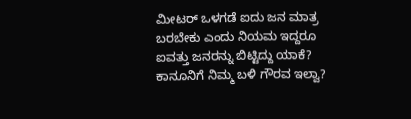ಮೀಟರ್ ಒಳಗಡೆ ಐದು ಜನ ಮಾತ್ರ ಬರಬೇಕು ಎಂದು ನಿಯಮ ಇದ್ದರೂ ಐವತ್ತು ಜನರನ್ನು ಬಿಟ್ಟಿದ್ದು ಯಾಕೆ? ಕಾನೂನಿಗೆ ನಿಮ್ಮ ಬಳಿ ಗೌರವ ಇಲ್ವಾ?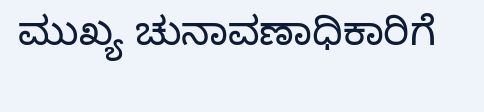ಮುಖ್ಯ ಚುನಾವಣಾಧಿಕಾರಿಗೆ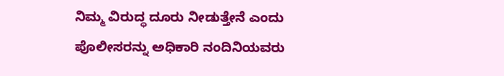ನಿಮ್ಮ ವಿರುದ್ಧ ದೂರು ನೀಡುತ್ತೇನೆ ಎಂದು ಪೊಲೀಸರನ್ನು ಅಧಿಕಾರಿ ನಂದಿನಿಯವರು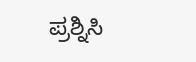ಪ್ರಶ್ನಿಸಿ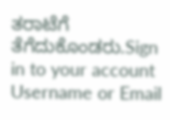ತರಾಟೆಗೆ ತೆಗೆದುಕೊಂಡರು.Sign in to your account
Username or Email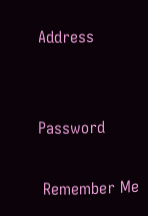Address


Password

 Remember Me